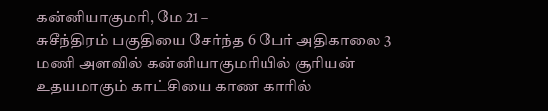கன்னியாகுமரி, மே 21 –
சுசீந்திரம் பகுதியை சேர்ந்த 6 பேர் அதிகாலை 3 மணி அளவில் கன்னியாகுமரியில் சூரியன் உதயமாகும் காட்சியை காண காரில்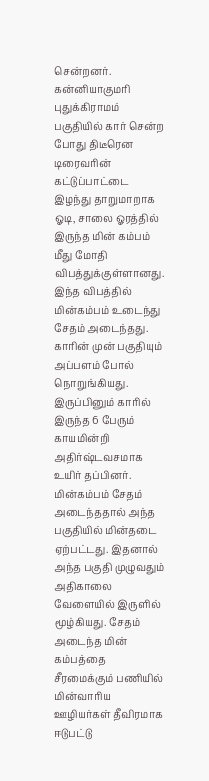சென்றனர். கன்னியாகுமரி புதுக்கிராமம் பகுதியில் கார் சென்ற போது திடீரென டிரைவரின் கட்டுப்பாட்டை இழந்து தாறுமாறாக ஓடி, சாலை ஓரத்தில் இருந்த மின் கம்பம் மீது மோதி விபத்துக்குள்ளானது.
இந்த விபத்தில் மின்கம்பம் உடைந்து சேதம் அடைந்தது. காரின் முன் பகுதியும் அப்பளம் போல் நொறுங்கியது. இருப்பினும் காரில் இருந்த 6 பேரும் காயமின்றி அதிர்ஷ்டவசமாக உயிர் தப்பினர். மின்கம்பம் சேதம் அடைந்ததால் அந்த பகுதியில் மின்தடை ஏற்பட்டது. இதனால் அந்த பகுதி முழுவதும் அதிகாலை வேளையில் இருளில் மூழ்கியது. சேதம் அடைந்த மின் கம்பத்தை சீரமைக்கும் பணியில் மின்வாரிய ஊழியர்கள் தீவிரமாக ஈடுபட்டு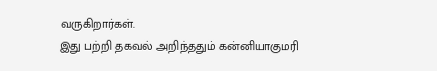வருகிறார்கள்.
இது பற்றி தகவல் அறிந்ததும் கன்னியாகுமரி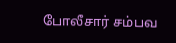போலீசார் சம்பவ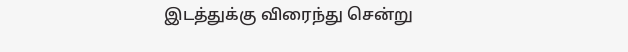இடத்துக்கு விரைந்து சென்று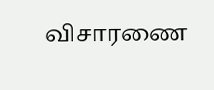விசாரணை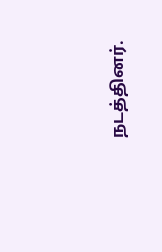நடத்தினர்.